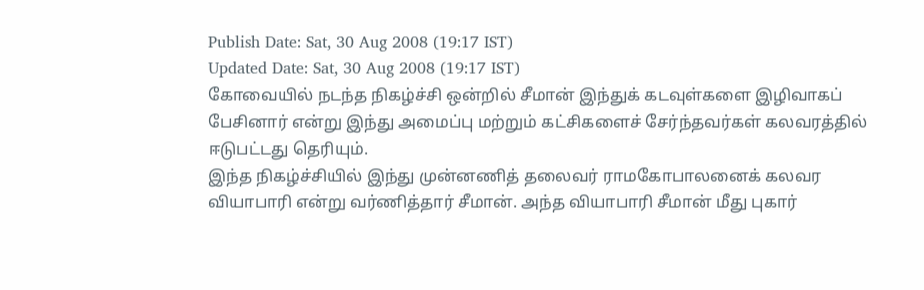Publish Date: Sat, 30 Aug 2008 (19:17 IST)
Updated Date: Sat, 30 Aug 2008 (19:17 IST)
கோவையில் நடந்த நிகழ்ச்சி ஒன்றில் சீமான் இந்துக் கடவுள்களை இழிவாகப் பேசினார் என்று இந்து அமைப்பு மற்றும் கட்சிகளைச் சேர்ந்தவர்கள் கலவரத்தில் ஈடுபட்டது தெரியும்.
இந்த நிகழ்ச்சியில் இந்து முன்னணித் தலைவர் ராமகோபாலனைக் கலவர வியாபாரி என்று வர்ணித்தார் சீமான். அந்த வியாபாரி சீமான் மீது புகார்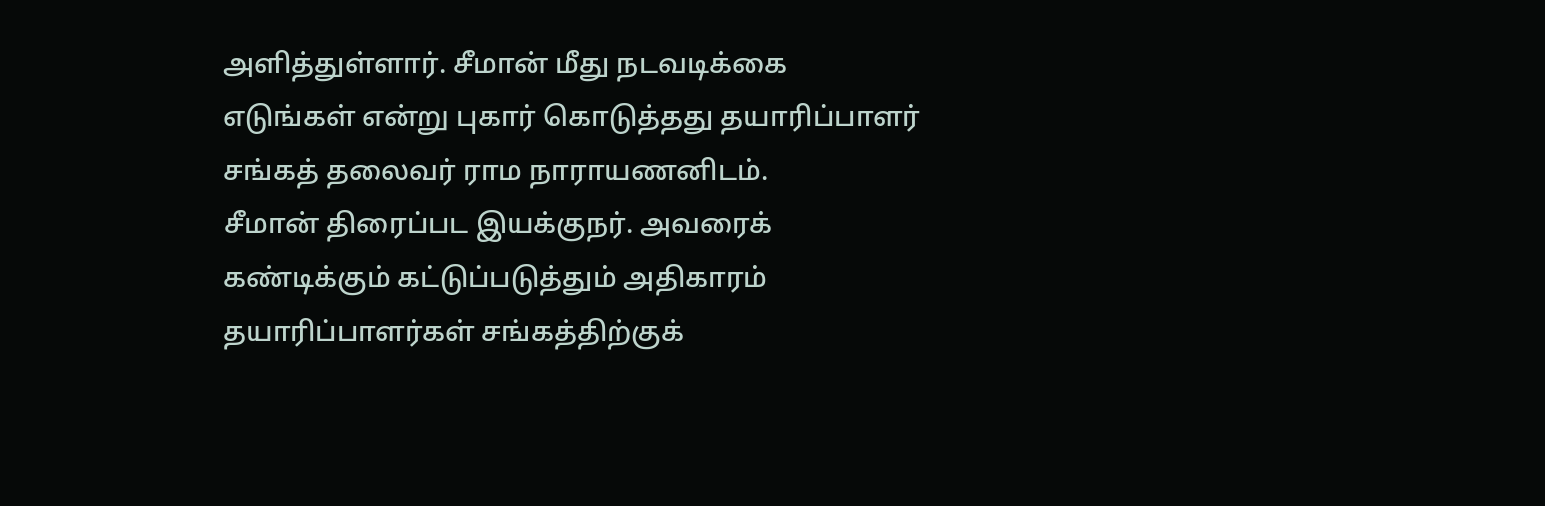அளித்துள்ளார். சீமான் மீது நடவடிக்கை எடுங்கள் என்று புகார் கொடுத்தது தயாரிப்பாளர் சங்கத் தலைவர் ராம நாராயணனிடம்.
சீமான் திரைப்பட இயக்குநர். அவரைக் கண்டிக்கும் கட்டுப்படுத்தும் அதிகாரம் தயாரிப்பாளர்கள் சங்கத்திற்குக்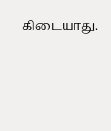கிடையாது.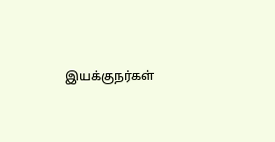இயக்குநர்கள்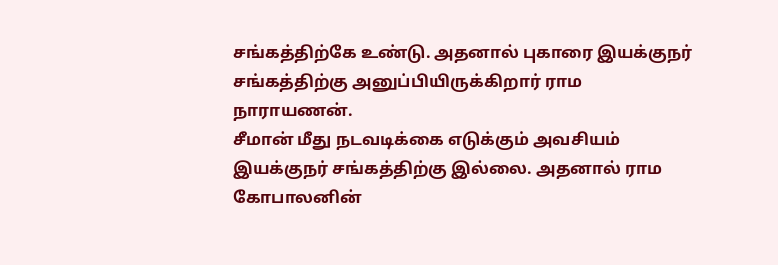சங்கத்திற்கே உண்டு. அதனால் புகாரை இயக்குநர் சங்கத்திற்கு அனுப்பியிருக்கிறார் ராம நாராயணன்.
சீமான் மீது நடவடிக்கை எடுக்கும் அவசியம் இயக்குநர் சங்கத்திற்கு இல்லை. அதனால் ராம கோபாலனின்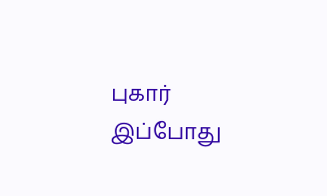புகார் இப்போது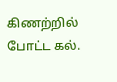கிணற்றில் போட்ட கல்.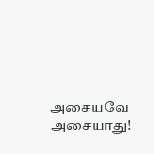அசையவே அசையாது!